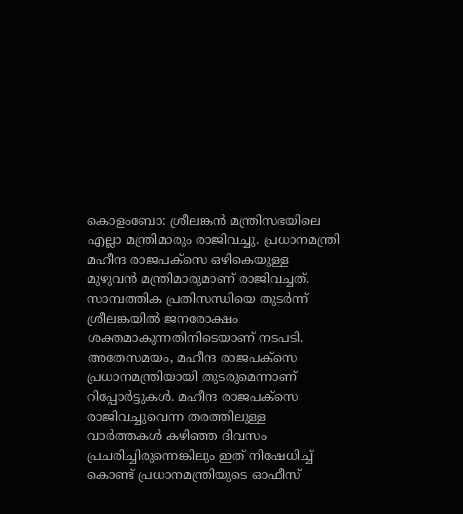കൊളംബോ: ശ്രീലങ്കൻ മന്ത്രിസഭയിലെ എല്ലാ മന്ത്രിമാരും രാജിവച്ചു. പ്രധാനമന്ത്രി മഹീന്ദ രാജപക്സെ ഒഴികെയുള്ള മുഴുവൻ മന്ത്രിമാരുമാണ് രാജിവച്ചത്. സാമ്പത്തിക പ്രതിസന്ധിയെ തുടർന്ന് ശ്രീലങ്കയിൽ ജനരോക്ഷം ശക്തമാകുന്നതിനിടെയാണ് നടപടി.
അതേസമയം, മഹീന്ദ രാജപക്സെ പ്രധാനമന്ത്രിയായി തുടരുമെന്നാണ് റിപ്പോർട്ടുകൾ. മഹീന്ദ രാജപക്സെ രാജിവച്ചുവെന്ന തരത്തിലുള്ള വാർത്തകൾ കഴിഞ്ഞ ദിവസം പ്രചരിച്ചിരുന്നെങ്കിലും ഇത് നിഷേധിച്ച് കൊണ്ട് പ്രധാനമന്ത്രിയുടെ ഓഫീസ്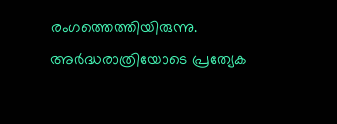രംഗത്തെത്തിയിരുന്നു.
അർദ്ധരാത്രിയോടെ പ്രത്യേക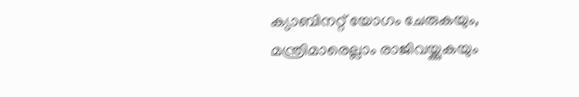ക്യാബിനറ്റ് യോഗം ചേരുകയും, മന്ത്രിമാരെല്ലാം രാജിവയ്ക്കുകയും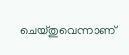ചെയ്തുവെന്നാണ്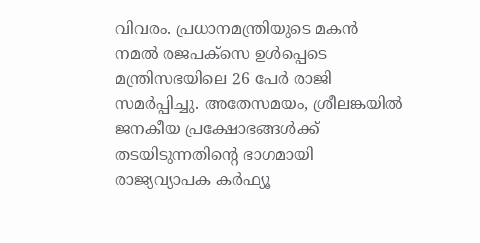വിവരം. പ്രധാനമന്ത്രിയുടെ മകൻ നമൽ രജപക്സെ ഉൾപ്പെടെ മന്ത്രിസഭയിലെ 26 പേർ രാജി സമർപ്പിച്ചു. അതേസമയം, ശ്രീലങ്കയിൽ ജനകീയ പ്രക്ഷോഭങ്ങൾക്ക് തടയിടുന്നതിന്റെ ഭാഗമായി രാജ്യവ്യാപക കർഫ്യൂ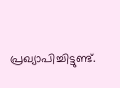പ്രഖ്യാപിച്ചിട്ടുണ്ട്.